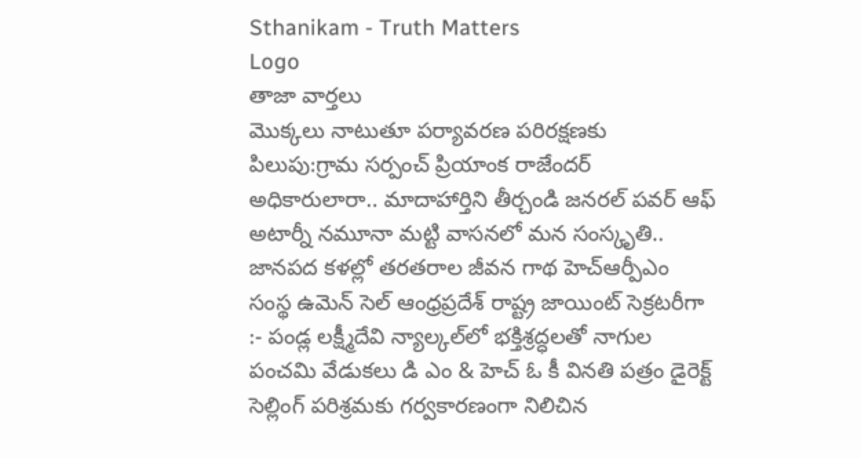Sthanikam - Truth Matters
Logo
తాజా వార్తలు
మొక్కలు నాటుతూ పర్యావరణ పరిరక్షణకు పిలుపు:గ్రామ సర్పంచ్ ప్రియాంక రాజేందర్ అధికారులారా.. మాదాహార్తిని తీర్చండి జనరల్ పవర్ ఆఫ్ అటార్నీ నమూనా మట్టి వాసనలో మన సంస్కృతి.. జానపద కళల్లో తరతరాల జీవన గాథ హెచ్ఆర్పీఎం సంస్థ ఉమెన్ సెల్ ఆంధ్రప్రదేశ్ రాష్ట్ర జాయింట్ సెక్రటరీగా :- పండ్ల లక్ష్మీదేవి న్యాల్కల్‌లో భక్తిశ్రద్ధలతో నాగుల పంచమి వేడుకలు డి ఎం & హెచ్ ఓ కీ వినతి పత్రం డైరెక్ట్ సెల్లింగ్ పరిశ్రమకు గర్వకారణంగా నిలిచిన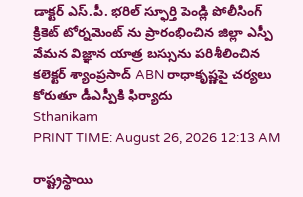డాక్టర్ ఎస్.పీ. భరిల్ స్ఫూర్తి పెండ్లి పోలీసింగ్ క్రికెట్ టోర్నమెంట్ ను ప్రారంభించిన జిల్లా ఎస్పీ వేమన విజ్ఞాన యాత్ర బస్సును పరిశీలించిన కలెక్టర్ శ్యాంప్రసాద్ ABN రాధాకృష్ణపై చర్యలు కోరుతూ డీఎస్పీకి ఫిర్యాదు
Sthanikam
PRINT TIME: August 26, 2026 12:13 AM

రాష్ట్రస్థాయి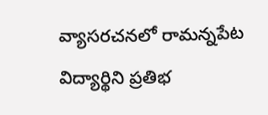వ్యాసరచనలో రామన్నపేట విద్యార్థిని ప్రతిభ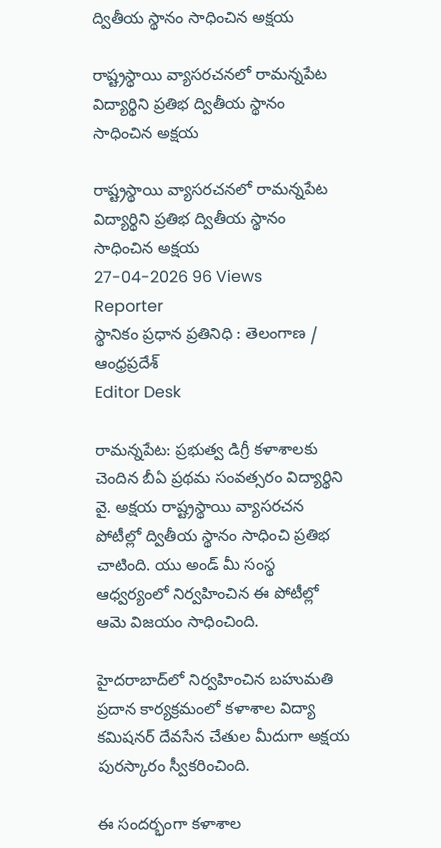ద్వితీయ స్థానం సాధించిన అక్షయ

రాష్ట్రస్థాయి వ్యాసరచనలో రామన్నపేట విద్యార్థిని ప్రతిభ ద్వితీయ స్థానం సాధించిన అక్షయ

రాష్ట్రస్థాయి వ్యాసరచనలో రామన్నపేట విద్యార్థిని ప్రతిభ ద్వితీయ స్థానం సాధించిన అక్షయ
27-04-2026 96 Views
Reporter
స్థానికం ప్రధాన ప్రతినిధి : తెలంగాణ / ఆంధ్రప్రదేశ్
Editor Desk

రామన్నపేట: ప్రభుత్వ డిగ్రీ కళాశాలకు చెందిన బీఏ ప్రథమ సంవత్సరం విద్యార్థిని వై. అక్షయ రాష్ట్రస్థాయి వ్యాసరచన పోటీల్లో ద్వితీయ స్థానం సాధించి ప్రతిభ చాటింది. యు అండ్ మీ సంస్థ ఆధ్వర్యంలో నిర్వహించిన ఈ పోటీల్లో ఆమె విజయం సాధించింది.

హైదరాబాద్‌లో నిర్వహించిన బహుమతి ప్రదాన కార్యక్రమంలో కళాశాల విద్యా కమిషనర్ దేవసేన చేతుల మీదుగా అక్షయ పురస్కారం స్వీకరించింది.

ఈ సందర్భంగా కళాశాల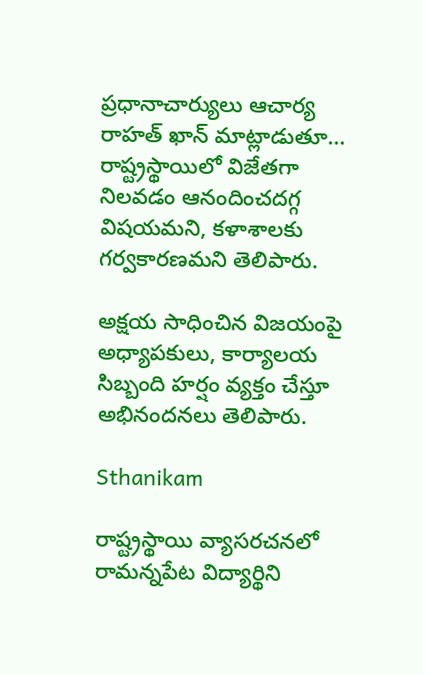ప్రధానాచార్యులు ఆచార్య రాహత్ ఖాన్ మాట్లాడుతూ… రాష్ట్రస్థాయిలో విజేతగా నిలవడం ఆనందించదగ్గ విషయమని, కళాశాలకు గర్వకారణమని తెలిపారు.

అక్షయ సాధించిన విజయంపై అధ్యాపకులు, కార్యాలయ సిబ్బంది హర్షం వ్యక్తం చేస్తూ అభినందనలు తెలిపారు.

Sthanikam

రాష్ట్రస్థాయి వ్యాసరచనలో రామన్నపేట విద్యార్థిని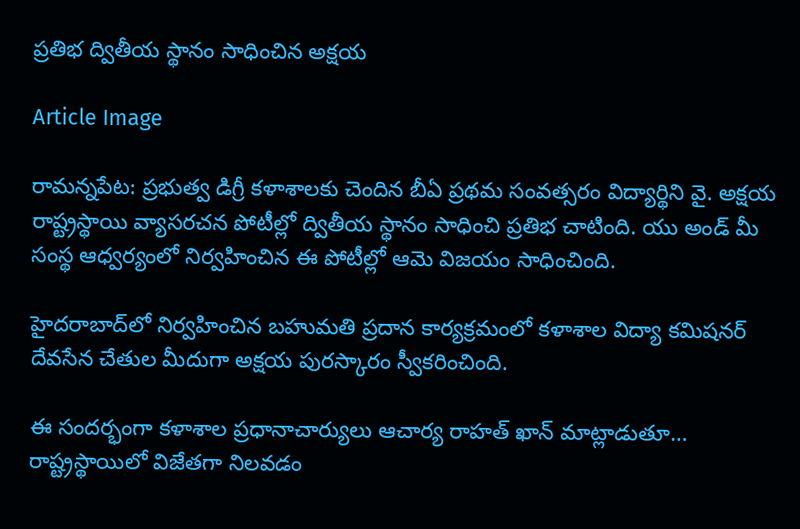ప్రతిభ ద్వితీయ స్థానం సాధించిన అక్షయ

Article Image

రామన్నపేట: ప్రభుత్వ డిగ్రీ కళాశాలకు చెందిన బీఏ ప్రథమ సంవత్సరం విద్యార్థిని వై. అక్షయ రాష్ట్రస్థాయి వ్యాసరచన పోటీల్లో ద్వితీయ స్థానం సాధించి ప్రతిభ చాటింది. యు అండ్ మీ సంస్థ ఆధ్వర్యంలో నిర్వహించిన ఈ పోటీల్లో ఆమె విజయం సాధించింది.

హైదరాబాద్‌లో నిర్వహించిన బహుమతి ప్రదాన కార్యక్రమంలో కళాశాల విద్యా కమిషనర్ దేవసేన చేతుల మీదుగా అక్షయ పురస్కారం స్వీకరించింది.

ఈ సందర్భంగా కళాశాల ప్రధానాచార్యులు ఆచార్య రాహత్ ఖాన్ మాట్లాడుతూ… రాష్ట్రస్థాయిలో విజేతగా నిలవడం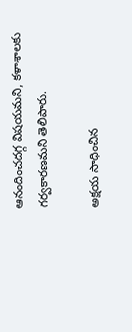ఆనందించదగ్గ విషయమని, కళాశాలకు గర్వకారణమని తెలిపారు.

అక్షయ సాధించిన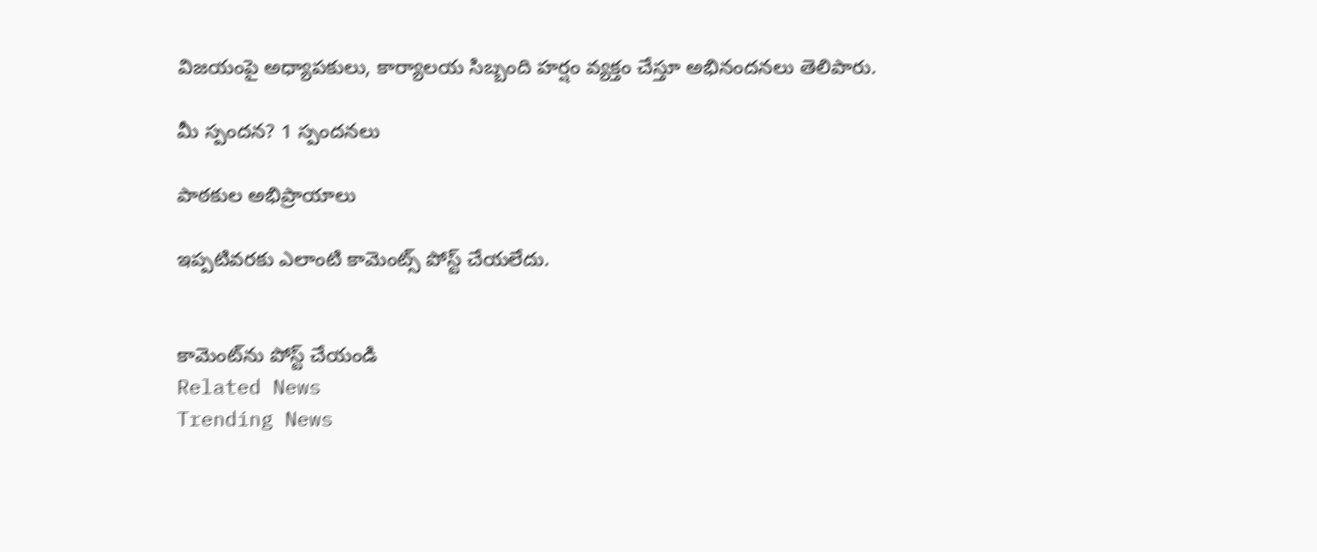విజయంపై అధ్యాపకులు, కార్యాలయ సిబ్బంది హర్షం వ్యక్తం చేస్తూ అభినందనలు తెలిపారు.

మీ స్పందన? 1 స్పందనలు

పాఠకుల అభిప్రాయాలు

ఇప్పటివరకు ఎలాంటి కామెంట్స్ పోస్ట్ చేయలేదు.


కామెంట్‌ను పోస్ట్ చేయండి
Related News
Trending News